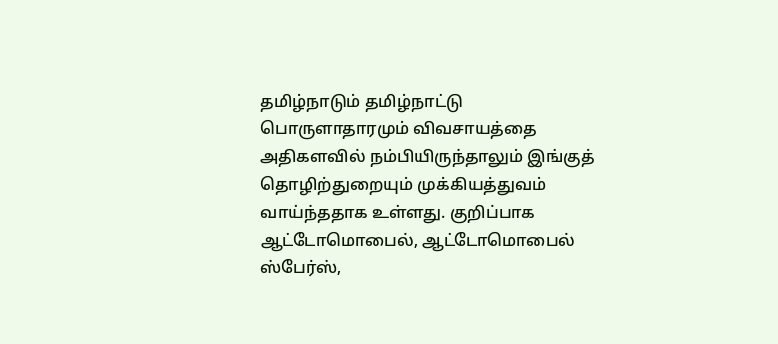தமிழ்நாடும் தமிழ்நாட்டு பொருளாதாரமும் விவசாயத்தை அதிகளவில் நம்பியிருந்தாலும் இங்குத் தொழிற்துறையும் முக்கியத்துவம் வாய்ந்ததாக உள்ளது. குறிப்பாக ஆட்டோமொபைல், ஆட்டோமொபைல் ஸ்பேர்ஸ்,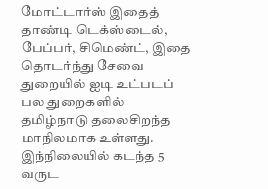மோட்டார்ஸ் இதைத் தாண்டி டெக்ஸ்டைல், பேப்பர், சிமெண்ட், இதை தொடர்ந்து சேவை துறையில் ஐடி உட்படப் பல துறைகளில் தமிழ்நாடு தலைசிறந்த மாநிலமாக உள்ளது.
இந்நிலையில் கடந்த 5 வருட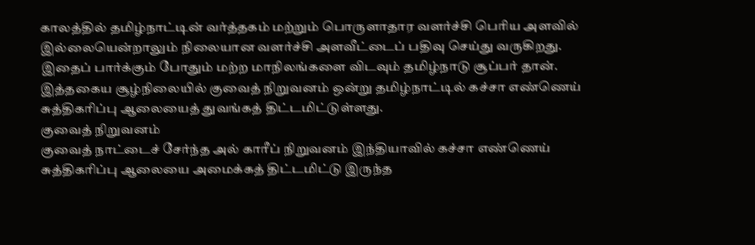காலத்தில் தமிழ்நாட்டின் வர்த்தகம் மற்றும் பொருளாதார வளர்ச்சி பெரிய அளவில் இல்லையென்றாலும் நிலையான வளர்ச்சி அளவீட்டைப் பதிவு செய்து வருகிறது. இதைப் பார்க்கும் போதும் மற்ற மாநிலங்களை விடவும் தமிழ்நாடு சூப்பர் தான்.
இத்தகைய சூழ்நிலையில் குவைத் நிறுவனம் ஒன்று தமிழ்நாட்டில் கச்சா எண்ணெய் சுத்திகரிப்பு ஆலையைத் துவங்கத் திட்டமிட்டுள்ளது.
குவைத் நிறுவனம்
குவைத் நாட்டைச் சேர்ந்த அல் காரீப் நிறுவனம் இந்தியாவில் கச்சா எண்ணெய் சுத்திகரிப்பு ஆலையை அமைக்கத் திட்டமிட்டு இருந்த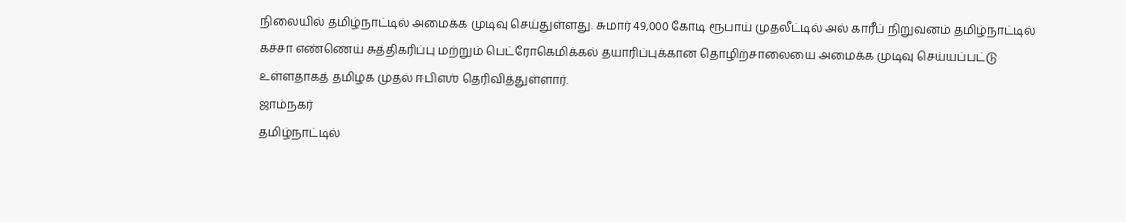நிலையில் தமிழ்நாட்டில் அமைக்க முடிவு செய்துள்ளது. சுமார் 49,000 கோடி ரூபாய் முதலீட்டில் அல் காரீப் நிறுவனம் தமிழ்நாட்டில் கச்சா எண்ணெய் சுத்திகரிப்பு மற்றும் பெட்ரோகெமிக்கல் தயாரிப்புக்கான தொழிற்சாலையை அமைக்க முடிவு செய்யப்பட்டு உள்ளதாகத் தமிழக முதல் ஈபிஎஶ் தெரிவித்துள்ளார்.
ஜாம்நகர்
தமிழ்நாட்டில்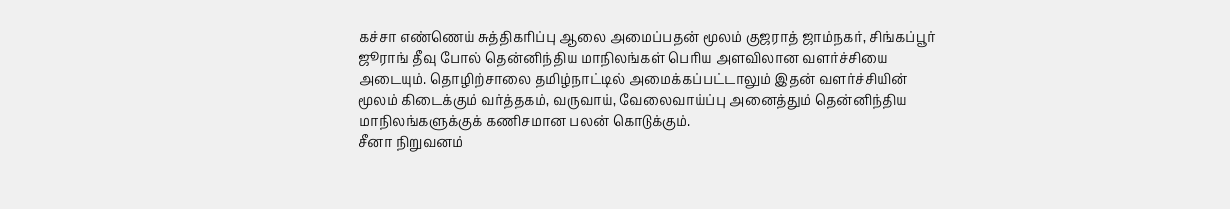கச்சா எண்ணெய் சுத்திகரிப்பு ஆலை அமைப்பதன் மூலம் குஜராத் ஜாம்நகர், சிங்கப்பூர் ஜூராங் தீவு போல் தென்னிந்திய மாநிலங்கள் பெரிய அளவிலான வளர்ச்சியை அடையும். தொழிற்சாலை தமிழ்நாட்டில் அமைக்கப்பட்டாலும் இதன் வளர்ச்சியின் மூலம் கிடைக்கும் வர்த்தகம், வருவாய், வேலைவாய்ப்பு அனைத்தும் தென்னிந்திய மாநிலங்களுக்குக் கணிசமான பலன் கொடுக்கும்.
சீனா நிறுவனம்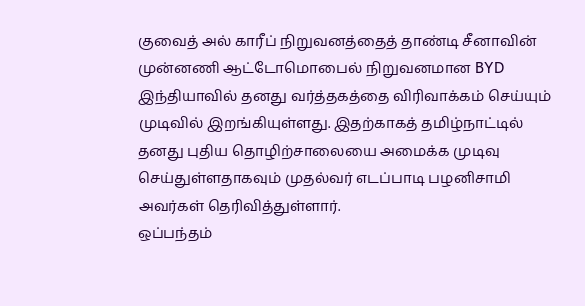குவைத் அல் காரீப் நிறுவனத்தைத் தாண்டி சீனாவின் முன்னணி ஆட்டோமொபைல் நிறுவனமான BYD இந்தியாவில் தனது வர்த்தகத்தை விரிவாக்கம் செய்யும் முடிவில் இறங்கியுள்ளது. இதற்காகத் தமிழ்நாட்டில் தனது புதிய தொழிற்சாலையை அமைக்க முடிவு செய்துள்ளதாகவும் முதல்வர் எடப்பாடி பழனிசாமி அவர்கள் தெரிவித்துள்ளார்.
ஒப்பந்தம்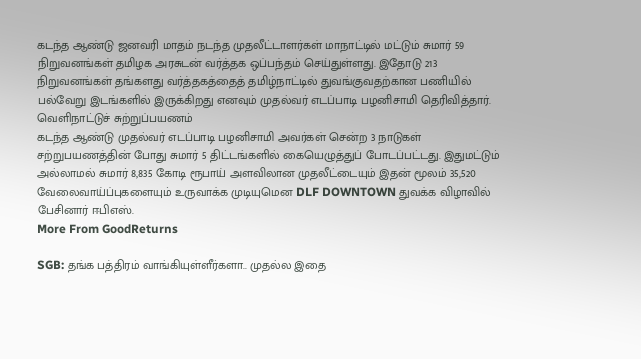கடந்த ஆண்டு ஜனவரி மாதம் நடந்த முதலீட்டாளர்கள் மாநாட்டில் மட்டும் சுமார் 59 நிறுவனங்கள் தமிழக அரசுடன் வர்த்தக ஒப்பந்தம் செய்துள்ளது. இதோடு 213 நிறுவனங்கள் தங்களது வர்த்தகத்தைத் தமிழ்நாட்டில் துவங்குவதற்கான பணியில் பல்வேறு இடங்களில் இருக்கிறது எனவும் முதல்வர் எடப்பாடி பழனிசாமி தெரிவித்தார்.
வெளிநாட்டுச் சுற்றுப்பயணம்
கடந்த ஆண்டு முதல்வர் எடப்பாடி பழனிசாமி அவர்கள் சென்ற 3 நாடுகள் சற்றுபயணத்தின் போது சுமார் 5 திட்டங்களில் கையெழுத்துப் போடப்பட்டது. இதுமட்டும் அல்லாமல் சுமார் 8,835 கோடி ரூபாய் அளவிலான முதலீட்டையும் இதன் மூலம் 35,520 வேலைவாய்ப்புகளையும் உருவாக்க முடியுமென DLF DOWNTOWN துவக்க விழாவில் பேசினார் ஈபிஎஸ்.
More From GoodReturns

SGB: தங்க பத்திரம் வாங்கியுள்ளீர்களா.. முதல்ல இதை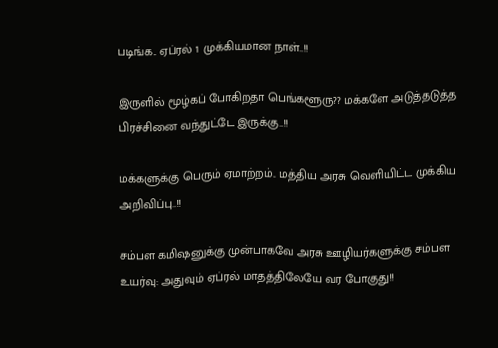படிங்க.. ஏப்ரல் 1 முக்கியமான நாள்..!!

இருளில் மூழ்கப் போகிறதா பெங்களூரு?? மக்களே அடுத்தடுத்த பிரச்சினை வந்துட்டே இருக்கு..!!

மக்களுக்கு பெரும் ஏமாற்றம்.. மத்திய அரசு வெளியிட்ட முக்கிய அறிவிப்பு..!!

சம்பள கமிஷனுக்கு முன்பாகவே அரசு ஊழியர்களுக்கு சம்பள உயர்வு: அதுவும் ஏப்ரல் மாதத்திலேயே வர போகுது!!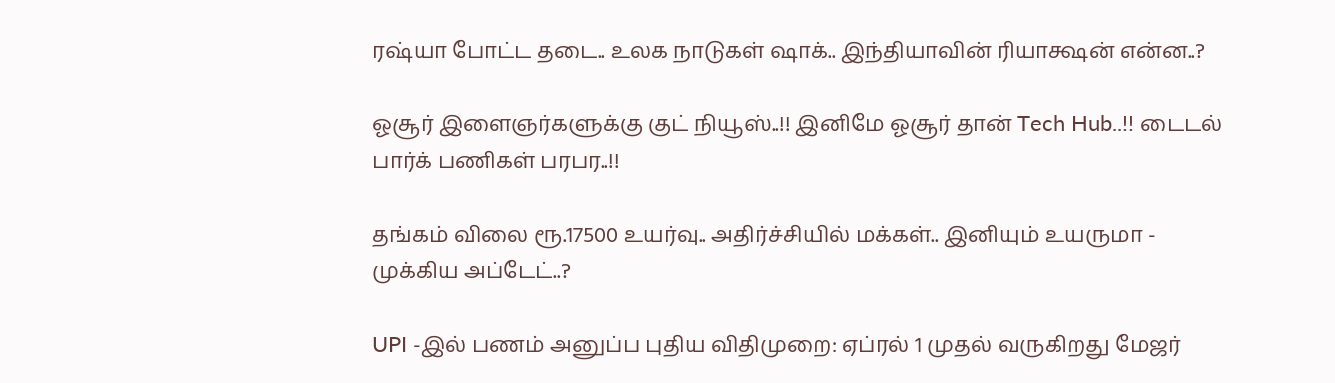ரஷ்யா போட்ட தடை.. உலக நாடுகள் ஷாக்.. இந்தியாவின் ரியாக்ஷன் என்ன..?

ஓசூர் இளைஞர்களுக்கு குட் நியூஸ்..!! இனிமே ஓசூர் தான் Tech Hub..!! டைடல் பார்க் பணிகள் பரபர..!!

தங்கம் விலை ரூ.17500 உயர்வு.. அதிர்ச்சியில் மக்கள்.. இனியும் உயருமா - முக்கிய அப்டேட்..?

UPI -இல் பணம் அனுப்ப புதிய விதிமுறை: ஏப்ரல் 1 முதல் வருகிறது மேஜர்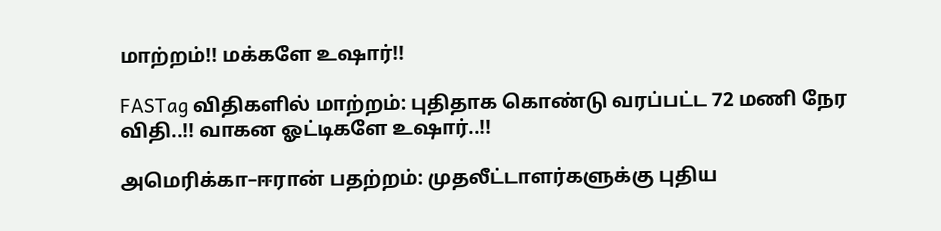மாற்றம்!! மக்களே உஷார்!!

FASTag விதிகளில் மாற்றம்: புதிதாக கொண்டு வரப்பட்ட 72 மணி நேர விதி..!! வாகன ஓட்டிகளே உஷார்..!!

அமெரிக்கா–ஈரான் பதற்றம்: முதலீட்டாளர்களுக்கு புதிய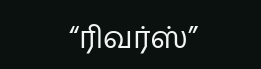“ரிவர்ஸ்”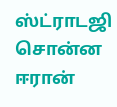ஸ்ட்ராடஜி சொன்ன ஈரான்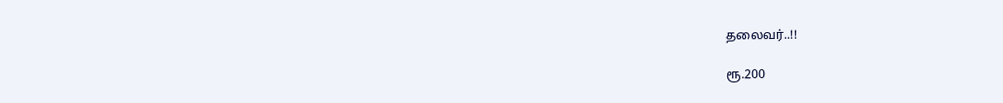தலைவர்..!!

ரூ.200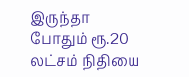இருந்தா போதும் ரூ.20 லட்சம் நிதியை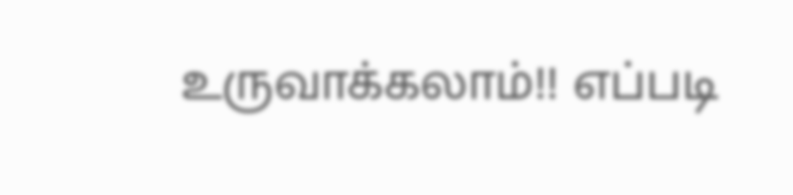உருவாக்கலாம்!! எப்படி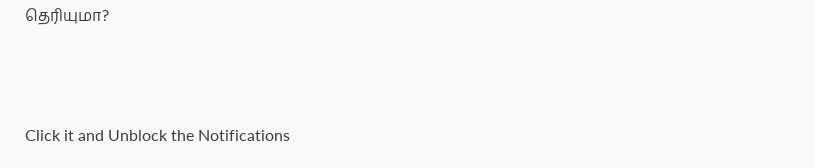தெரியுமா?



Click it and Unblock the Notifications